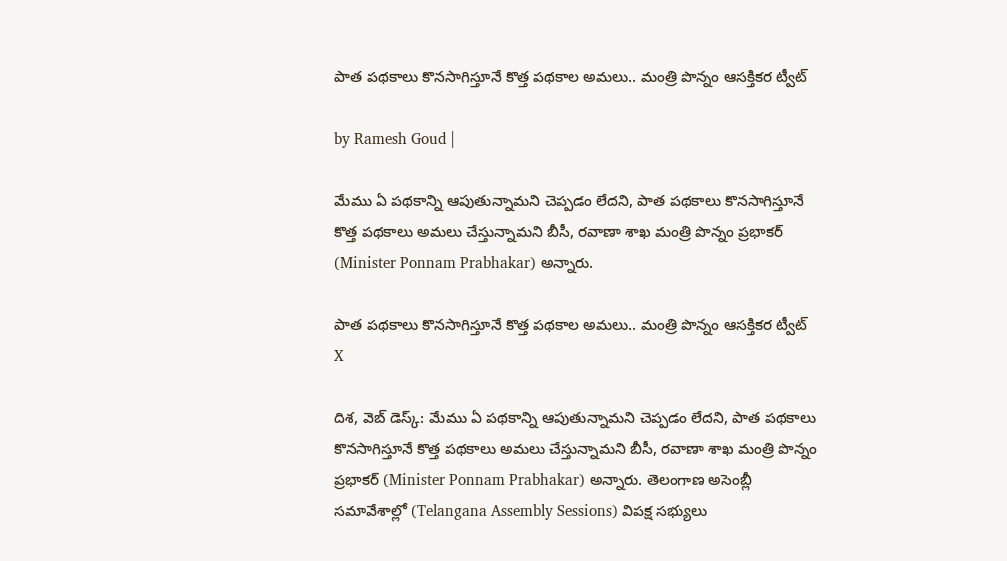పాత పథకాలు కొనసాగిస్తూనే కొత్త పథకాల అమలు.. మంత్రి పొన్నం ఆసక్తికర ట్వీట్

by Ramesh Goud |

మేము ఏ పథకాన్ని ఆపుతున్నామని చెప్పడం లేదని, పాత పథకాలు కొనసాగిస్తూనే కొత్త పథకాలు అమలు చేస్తున్నామని బీసీ, రవాణా శాఖ మంత్రి పొన్నం ప్రభాకర్ (Minister Ponnam Prabhakar) అన్నారు.

పాత పథకాలు కొనసాగిస్తూనే కొత్త పథకాల అమలు.. మంత్రి పొన్నం ఆసక్తికర ట్వీట్
X

దిశ, వెబ్ డెస్క్: మేము ఏ పథకాన్ని ఆపుతున్నామని చెప్పడం లేదని, పాత పథకాలు కొనసాగిస్తూనే కొత్త పథకాలు అమలు చేస్తున్నామని బీసీ, రవాణా శాఖ మంత్రి పొన్నం ప్రభాకర్ (Minister Ponnam Prabhakar) అన్నారు. తెలంగాణ అసెంబ్లీ సమావేశాల్లో (Telangana Assembly Sessions) విపక్ష సభ్యులు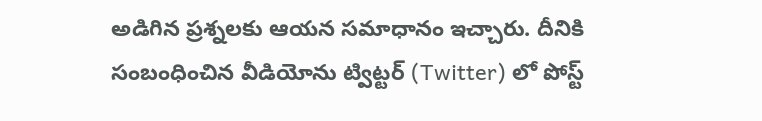అడిగిన ప్రశ్నలకు ఆయన సమాధానం ఇచ్చారు. దీనికి సంబంధించిన వీడియోను ట్విట్టర్ (Twitter) లో పోస్ట్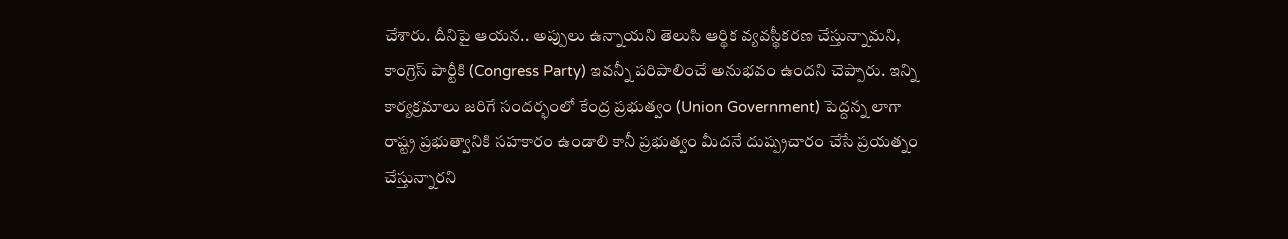చేశారు. దీనిపై ఆయన.. అప్పులు ఉన్నాయని తెలుసి ఆర్థిక వ్యవస్థీకరణ చేస్తున్నామని, కాంగ్రెస్ పార్టీకి (Congress Party) ఇవన్నీ పరిపాలించే అనుభవం ఉందని చెప్పారు. ఇన్ని కార్యక్రమాలు జరిగే సందర్భంలో కేంద్ర ప్రభుత్వం (Union Government) పెద్దన్న లాగా రాష్ట్ర ప్రభుత్వానికి సహకారం ఉండాలి కానీ ప్రభుత్వం మీదనే దుష్ప్రచారం చేసే ప్రయత్నం చేస్తున్నారని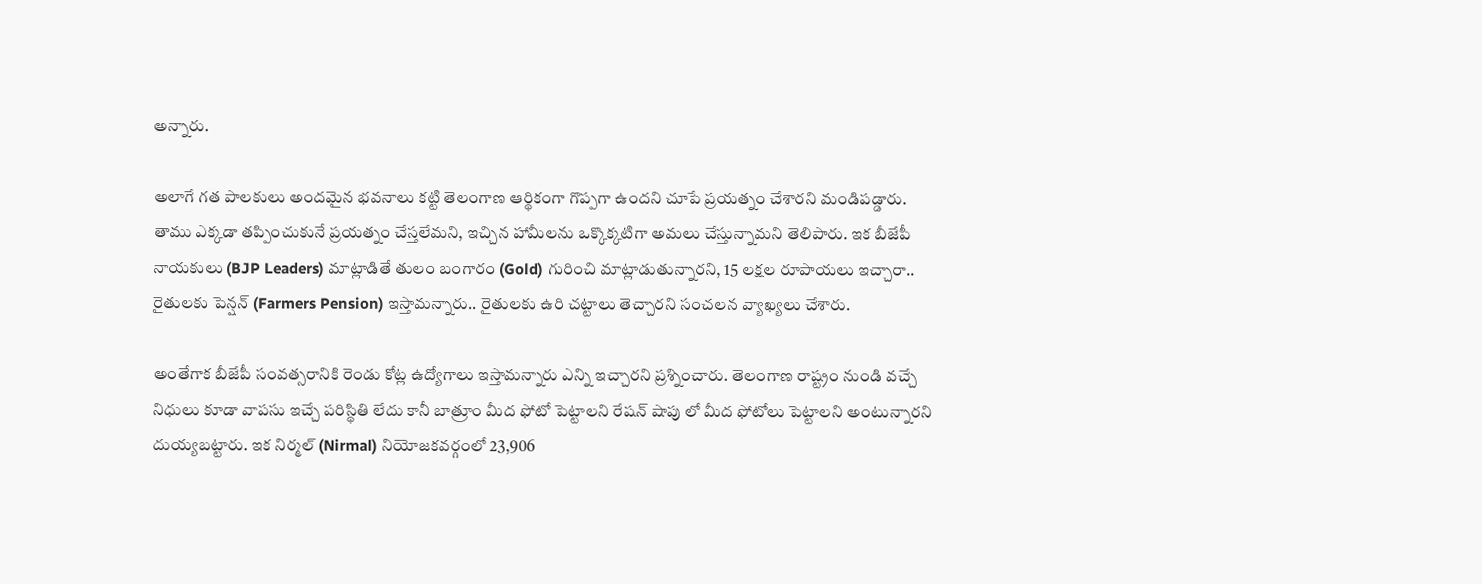అన్నారు.

అలాగే గత పాలకులు అందమైన భవనాలు కట్టి తెలంగాణ ఆర్థికంగా గొప్పగా ఉందని చూపే ప్రయత్నం చేశారని మండిపడ్డారు. తాము ఎక్కడా తప్పించుకునే ప్రయత్నం చేస్తలేమని, ఇచ్చిన హామీలను ఒక్కొక్కటిగా అమలు చేస్తున్నామని తెలిపారు. ఇక బీజేపీ నాయకులు (BJP Leaders) మాట్లాడితే తులం బంగారం (Gold) గురించి మాట్లాడుతున్నారని, 15 లక్షల రూపాయలు ఇచ్చారా.. రైతులకు పెన్షన్ (Farmers Pension) ఇస్తామన్నారు.. రైతులకు ఉరి చట్టాలు తెచ్చారని సంచలన వ్యాఖ్యలు చేశారు.

అంతేగాక బీజేపీ సంవత్సరానికి రెండు కోట్ల ఉద్యోగాలు ఇస్తామన్నారు ఎన్ని ఇచ్చారని ప్రశ్నించారు. తెలంగాణ రాష్ట్రం నుండి వచ్చే నిధులు కూడా వాపసు ఇచ్చే పరిస్థితి లేదు కానీ బాత్రూం మీద ఫోటో పెట్టాలని రేషన్ షాపు లో మీద ఫోటోలు పెట్టాలని అంటున్నారని దుయ్యబట్టారు. ఇక నిర్మల్ (Nirmal) నియోజకవర్గంలో 23,906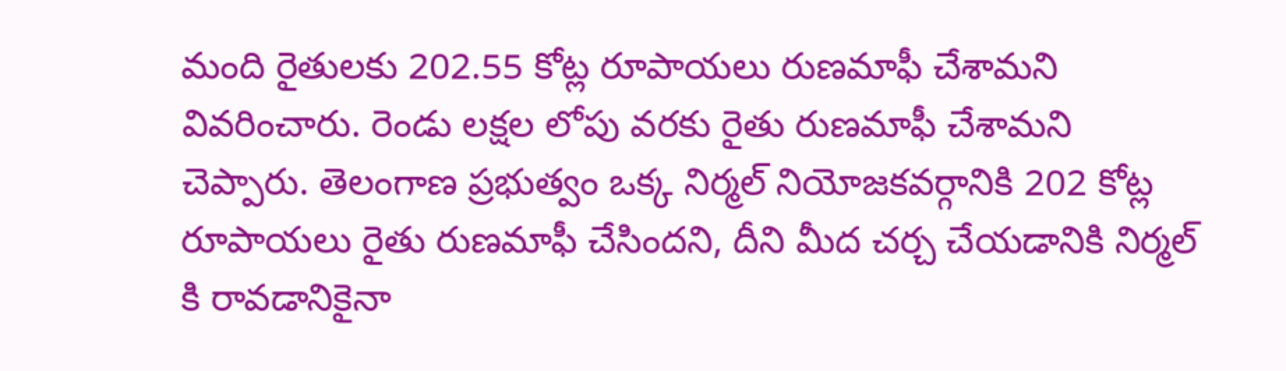మంది రైతులకు 202.55 కోట్ల రూపాయలు రుణమాఫీ చేశామని వివరించారు. రెండు లక్షల లోపు వరకు రైతు రుణమాఫీ చేశామని చెప్పారు. తెలంగాణ ప్రభుత్వం ఒక్క నిర్మల్ నియోజకవర్గానికి 202 కోట్ల రూపాయలు రైతు రుణమాఫీ చేసిందని, దీని మీద చర్చ చేయడానికి నిర్మల్ కి రావడానికైనా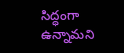సిద్ధంగా ఉన్నామని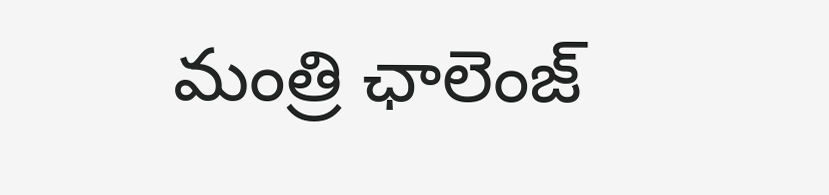మంత్రి ఛాలెంజ్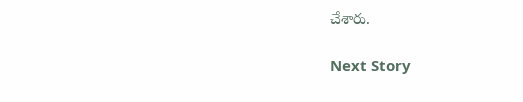చేశారు.

Next Story